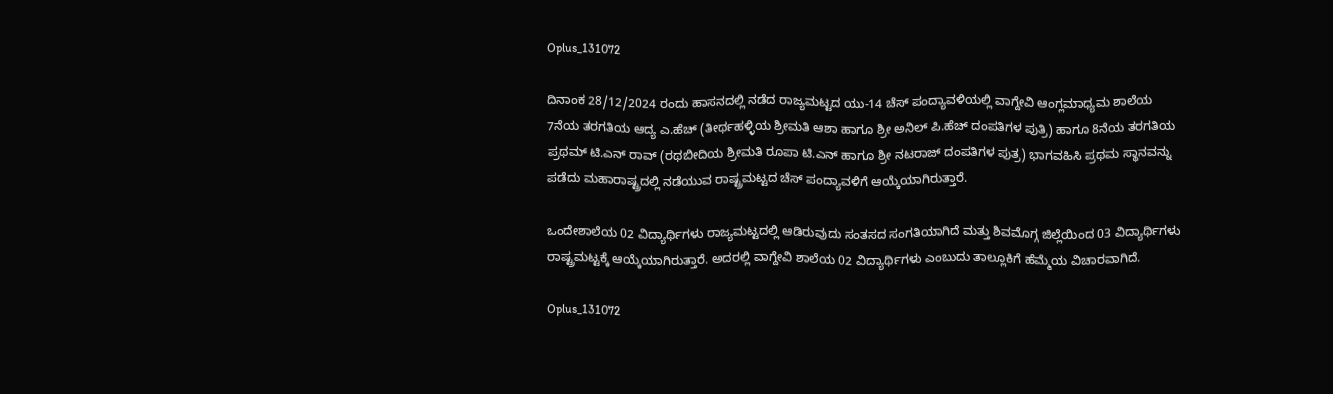Oplus_131072

ದಿನಾಂಕ 28/12/2024 ರಂದು ಹಾಸನದಲ್ಲಿ ನಡೆದ ರಾಜ್ಯಮಟ್ಟದ ಯು-14 ಚೆಸ್ ಪಂದ್ಯಾವಳಿಯಲ್ಲಿ ವಾಗ್ದೇವಿ ಆಂಗ್ಲಮಾಧ್ಯಮ ಶಾಲೆಯ 7ನೆಯ ತರಗತಿಯ ಆದ್ಯ ಎ.ಹೆಚ್ (ತೀರ್ಥಹಳ್ಳಿಯ ಶ್ರೀಮತಿ ಆಶಾ ಹಾಗೂ ಶ್ರೀ ಅನಿಲ್ ಪಿ.ಹೆಚ್ ದಂಪತಿಗಳ ಪುತ್ರಿ) ಹಾಗೂ 8ನೆಯ ತರಗತಿಯ ಪ್ರಥಮ್ ಟಿ.ಎನ್ ರಾವ್ (ರಥಬೀದಿಯ ಶ್ರೀಮತಿ ರೂಪಾ ಟಿ.ಎನ್ ಹಾಗೂ ಶ್ರೀ ನಟರಾಜ್ ದಂಪತಿಗಳ ಪುತ್ರ) ಭಾಗವಹಿಸಿ ಪ್ರಥಮ ಸ್ಥಾನವನ್ನು ಪಡೆದು ಮಹಾರಾಷ್ಟ್ರದಲ್ಲಿ ನಡೆಯುವ ರಾಷ್ಟ್ರಮಟ್ಟದ ಚೆಸ್ ಪಂದ್ಯಾವಳಿಗೆ ಆಯ್ಕೆಯಾಗಿರುತ್ತಾರೆ.

ಒಂದೇಶಾಲೆಯ 02 ವಿದ್ಯಾರ್ಥಿಗಳು ರಾಜ್ಯಮಟ್ಟದಲ್ಲಿ ಆಡಿರುವುದು ಸಂತಸದ ಸಂಗತಿಯಾಗಿದೆ ಮತ್ತು ಶಿವಮೊಗ್ಗ ಜಿಲ್ಲೆಯಿಂದ 03 ವಿದ್ಯಾರ್ಥಿಗಳು ರಾಷ್ಟ್ರಮಟ್ಟಕ್ಕೆ ಆಯ್ಕೆಯಾಗಿರುತ್ತಾರೆ. ಅದರಲ್ಲಿ ವಾಗ್ದೇವಿ ಶಾಲೆಯ 02 ವಿದ್ಯಾರ್ಥಿಗಳು ಎಂಬುದು ತಾಲ್ಲೂಕಿಗೆ ಹೆಮ್ಮೆಯ ವಿಚಾರವಾಗಿದೆ.

Oplus_131072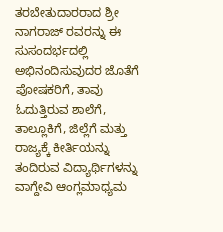ತರಬೇತುದಾರರಾದ ಶ್ರೀ ನಾಗರಾಜ್ ರವರನ್ನು ಈ ಸುಸಂದರ್ಭದಲ್ಲಿ ಅಭಿನಂದಿಸುವುದರ ಜೊತೆಗೆ ಪೋಷಕರಿಗೆ, ತಾವು ಓದುತ್ತಿರುವ ಶಾಲೆಗೆ, ತಾಲ್ಲೂಕಿಗೆ, ಜಿಲ್ಲೆಗೆ ಮತ್ತು ರಾಜ್ಯಕ್ಕೆ ಕೀರ್ತಿಯನ್ನು ತಂದಿರುವ ವಿದ್ಯಾರ್ಥಿಗಳನ್ನು ವಾಗ್ದೇವಿ ಆಂಗ್ಲಮಾಧ್ಯಮ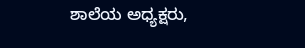ಶಾಲೆಯ ಅಧ್ಯಕ್ಷರು,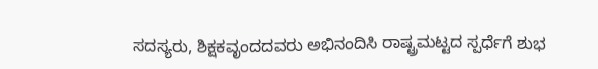ಸದಸ್ಯರು, ಶಿಕ್ಷಕವೃಂದದವರು ಅಭಿನಂದಿಸಿ ರಾಷ್ಟ್ರಮಟ್ಟದ ಸ್ಪರ್ಧೆಗೆ ಶುಭ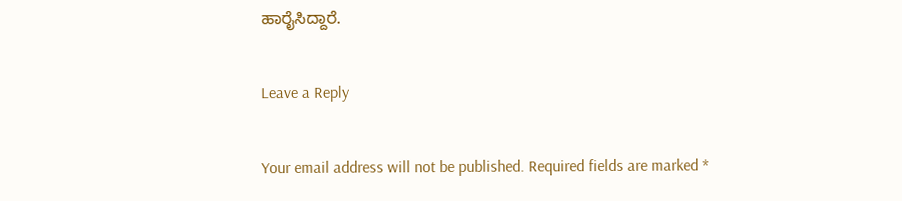ಹಾರೈಸಿದ್ದಾರೆ.

Leave a Reply

Your email address will not be published. Required fields are marked *